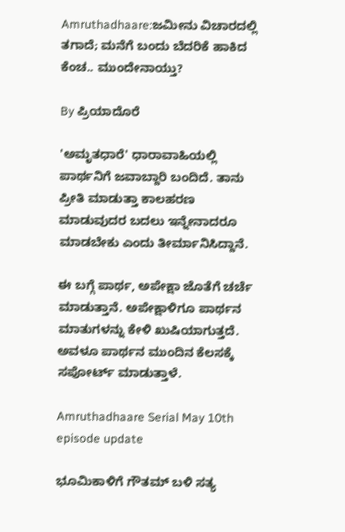Amruthadhaare:ಜಮೀನು ವಿಚಾರದಲ್ಲಿ ತಗಾದೆ; ಮನೆಗೆ ಬಂದು ಬೆದರಿಕೆ ಹಾಕಿದ ಕೆಂಚ.. ಮುಂದೇನಾಯ್ತು?

By ಪ್ರಿಯಾದೊರೆ

'ಅಮೃತಧಾರೆ' ಧಾರಾವಾಹಿಯಲ್ಲಿ ಪಾರ್ಥನಿಗೆ ಜವಾಬ್ದಾರಿ ಬಂದಿದೆ. ತಾನು ಪ್ರೀತಿ ಮಾಡುತ್ತಾ ಕಾಲಹರಣ ಮಾಡುವುದರ ಬದಲು ಇನ್ನೇನಾದರೂ ಮಾಡಬೇಕು ಎಂದು ತೀರ್ಮಾನಿಸಿದ್ದಾನೆ.

ಈ ಬಗ್ಗೆ ಪಾರ್ಥ, ಅಪೇಕ್ಷಾ ಜೊತೆಗೆ ಚರ್ಚೆ ಮಾಡುತ್ತಾನೆ. ಅಪೇಕ್ಷಾಳಿಗೂ ಪಾರ್ಥನ ಮಾತುಗಳನ್ನು ಕೇಳಿ ಖುಷಿಯಾಗುತ್ತದೆ. ಅವಳೂ ಪಾರ್ಥನ ಮುಂದಿನ ಕೆಲಸಕ್ಕೆ ಸಪೋರ್ಟ್ ಮಾಡುತ್ತಾಳೆ.

Amruthadhaare Serial May 10th episode update

ಭೂಮಿಕಾಳಿಗೆ ಗೌತಮ್ ಬಳಿ ಸತ್ಯ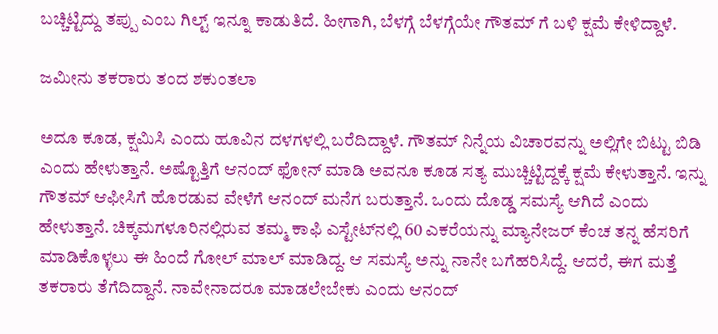ಬಚ್ಚಿಟ್ಟಿದ್ದು ತಪ್ಪು ಎಂಬ ಗಿಲ್ಟ್ ಇನ್ನೂ ಕಾಡುತಿದೆ. ಹೀಗಾಗಿ, ಬೆಳಗ್ಗೆ ಬೆಳಗ್ಗೆಯೇ ಗೌತಮ್ ಗೆ ಬಳಿ ಕ್ಷಮೆ ಕೇಳಿದ್ದಾಳೆ.

ಜಮೀನು ತಕರಾರು ತಂದ ಶಕುಂತಲಾ

ಅದೂ ಕೂಡ, ಕ್ಷಮಿಸಿ ಎಂದು ಹೂವಿನ ದಳಗಳಲ್ಲಿ ಬರೆದಿದ್ದಾಳೆ. ಗೌತಮ್ ನಿನ್ನೆಯ ವಿಚಾರವನ್ನು ಅಲ್ಲಿಗೇ ಬಿಟ್ಟು ಬಿಡಿ ಎಂದು ಹೇಳುತ್ತಾನೆ. ಅಷ್ಟೊತ್ತಿಗೆ ಆನಂದ್ ಫೋನ್ ಮಾಡಿ ಅವನೂ ಕೂಡ ಸತ್ಯ ಮುಚ್ಚಿಟ್ಟಿದ್ದಕ್ಕೆ ಕ್ಷಮೆ ಕೇಳುತ್ತಾನೆ. ಇನ್ನು ಗೌತಮ್ ಆಫೀಸಿಗೆ ಹೊರಡುವ ವೇಳೆಗೆ ಆನಂದ್ ಮನೆಗ ಬರುತ್ತಾನೆ. ಒಂದು ದೊಡ್ಡ ಸಮಸ್ಯೆ ಆಗಿದೆ ಎಂದು ಹೇಳುತ್ತಾನೆ. ಚಿಕ್ಕಮಗಳೂರಿನಲ್ಲಿರುವ ತಮ್ಮ ಕಾಫಿ ಎಸ್ಟೇಟ್‌ನಲ್ಲಿ 60 ಎಕರೆಯನ್ನು ಮ್ಯಾನೇಜರ್ ಕೆಂಚ ತನ್ನ ಹೆಸರಿಗೆ ಮಾಡಿಕೊಳ್ಳಲು ಈ ಹಿಂದೆ ಗೋಲ್ ಮಾಲ್ ಮಾಡಿದ್ದ. ಆ ಸಮಸ್ಯೆ ಅನ್ನು ನಾನೇ ಬಗೆಹರಿಸಿದ್ದೆ. ಆದರೆ, ಈಗ ಮತ್ತೆ ತಕರಾರು ತೆಗೆದಿದ್ದಾನೆ. ನಾವೇನಾದರೂ ಮಾಡಲೇಬೇಕು ಎಂದು ಆನಂದ್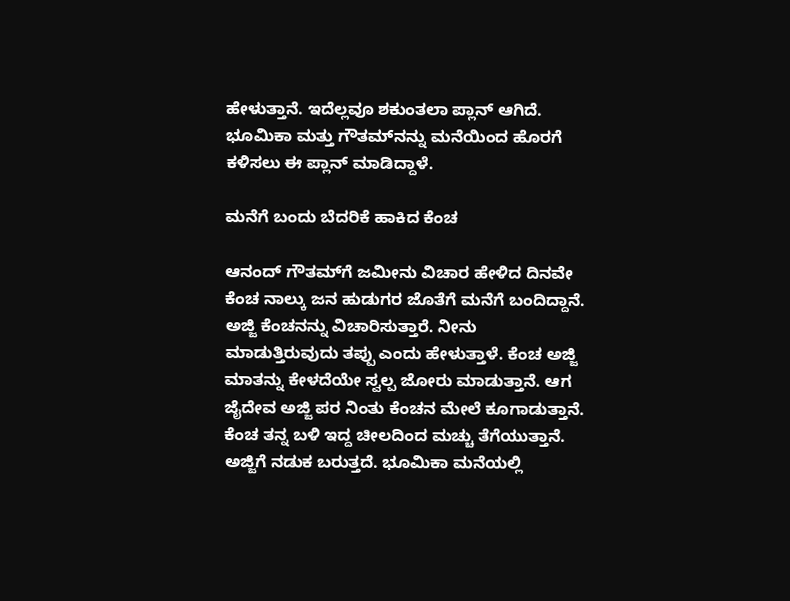ಹೇಳುತ್ತಾನೆ. ಇದೆಲ್ಲವೂ ಶಕುಂತಲಾ ಪ್ಲಾನ್ ಆಗಿದೆ. ಭೂಮಿಕಾ ಮತ್ತು ಗೌತಮ್‌ನನ್ನು ಮನೆಯಿಂದ ಹೊರಗೆ ಕಳಿಸಲು ಈ ಪ್ಲಾನ್ ಮಾಡಿದ್ದಾಳೆ.

ಮನೆಗೆ ಬಂದು ಬೆದರಿಕೆ ಹಾಕಿದ ಕೆಂಚ

ಆನಂದ್ ಗೌತಮ್‌ಗೆ ಜಮೀನು ವಿಚಾರ ಹೇಳಿದ ದಿನವೇ ಕೆಂಚ ನಾಲ್ಕು ಜನ ಹುಡುಗರ ಜೊತೆಗೆ ಮನೆಗೆ ಬಂದಿದ್ದಾನೆ. ಅಜ್ಜಿ ಕೆಂಚನನ್ನು ವಿಚಾರಿಸುತ್ತಾರೆ. ನೀನು ಮಾಡುತ್ತಿರುವುದು ತಪ್ಪು ಎಂದು ಹೇಳುತ್ತಾಳೆ. ಕೆಂಚ ಅಜ್ಜಿ ಮಾತನ್ನು ಕೇಳದೆಯೇ ಸ್ವಲ್ಪ ಜೋರು ಮಾಡುತ್ತಾನೆ. ಆಗ ಜೈದೇವ ಅಜ್ಜಿ ಪರ ನಿಂತು ಕೆಂಚನ ಮೇಲೆ ಕೂಗಾಡುತ್ತಾನೆ. ಕೆಂಚ ತನ್ನ ಬಳಿ ಇದ್ದ ಚೀಲದಿಂದ ಮಚ್ಚು ತೆಗೆಯುತ್ತಾನೆ. ಅಜ್ಜಿಗೆ ನಡುಕ ಬರುತ್ತದೆ. ಭೂಮಿಕಾ ಮನೆಯಲ್ಲಿ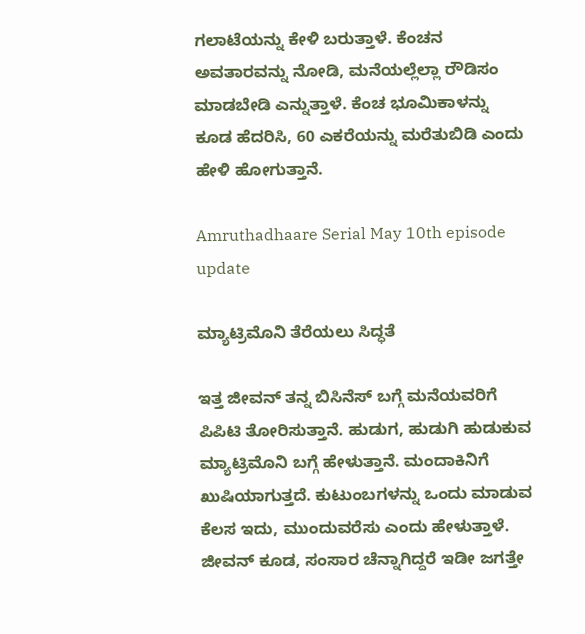ಗಲಾಟೆಯನ್ನು ಕೇಳಿ ಬರುತ್ತಾಳೆ. ಕೆಂಚನ ಅವತಾರವನ್ನು ನೋಡಿ, ಮನೆಯಲ್ಲೆಲ್ಲಾ ರೌಡಿಸಂ ಮಾಡಬೇಡಿ ಎನ್ನುತ್ತಾಳೆ. ಕೆಂಚ ಭೂಮಿಕಾಳನ್ನು ಕೂಡ ಹೆದರಿಸಿ, 60 ಎಕರೆಯನ್ನು ಮರೆತುಬಿಡಿ ಎಂದು ಹೇಳಿ ಹೋಗುತ್ತಾನೆ.

Amruthadhaare Serial May 10th episode update

ಮ್ಯಾಟ್ರಿಮೊನಿ ತೆರೆಯಲು ಸಿದ್ಧತೆ

ಇತ್ತ ಜೀವನ್ ತನ್ನ ಬಿಸಿನೆಸ್ ಬಗ್ಗೆ ಮನೆಯವರಿಗೆ ಪಿಪಿಟಿ ತೋರಿಸುತ್ತಾನೆ. ಹುಡುಗ, ಹುಡುಗಿ ಹುಡುಕುವ ಮ್ಯಾಟ್ರಿಮೊನಿ ಬಗ್ಗೆ ಹೇಳುತ್ತಾನೆ. ಮಂದಾಕಿನಿಗೆ ಖುಷಿಯಾಗುತ್ತದೆ. ಕುಟುಂಬಗಳನ್ನು ಒಂದು ಮಾಡುವ ಕೆಲಸ ಇದು, ಮುಂದುವರೆಸು ಎಂದು ಹೇಳುತ್ತಾಳೆ. ಜೀವನ್ ಕೂಡ, ಸಂಸಾರ ಚೆನ್ನಾಗಿದ್ದರೆ ಇಡೀ ಜಗತ್ತೇ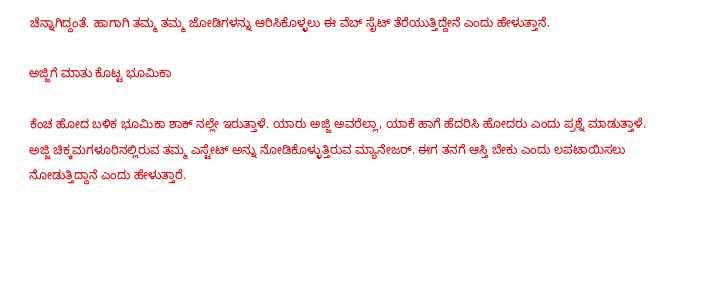ಚೆನ್ನಾಗಿದ್ದಂತೆ. ಹಾಗಾಗಿ ತಮ್ಮ ತಮ್ಮ ಜೋಡಿಗಳನ್ನು ಆರಿಸಿಕೊಳ್ಳಲು ಈ ವೆಬ್ ಸೈಟ್ ತೆರೆಯುತ್ತಿದ್ದೇನೆ ಎಂದು ಹೇಳುತ್ತಾನೆ.

ಅಜ್ಜಿಗೆ ಮಾತು ಕೊಟ್ಟ ಭೂಮಿಕಾ

ಕೆಂಚ ಹೋದ ಬಳಿಕ ಭೂಮಿಕಾ ಶಾಕ್ ನಲ್ಲೇ ಇರುತ್ತಾಳೆ. ಯಾರು ಅಜ್ಜಿ ಅವರೆಲ್ಲಾ, ಯಾಕೆ ಹಾಗೆ ಹೆದರಿಸಿ ಹೋದರು ಎಂದು ಪ್ರಶ್ನೆ ಮಾಡುತ್ತಾಳೆ. ಅಜ್ಜಿ ಚಿಕ್ಕಮಗಳೂರಿನಲ್ಲಿರುವ ತಮ್ಮ ಎಸ್ಟೇಟ್ ಅನ್ನು ನೋಡಿಕೊಳ್ಳುತ್ತಿರುವ ಮ್ಯಾನೇಜರ್. ಈಗ ತನಗೆ ಆಸ್ತಿ ಬೇಕು ಎಂದು ಲಪಟಾಯಿಸಲು ನೋಡುತ್ತಿದ್ದಾನೆ ಎಂದು ಹೇಳುತ್ತಾರೆ.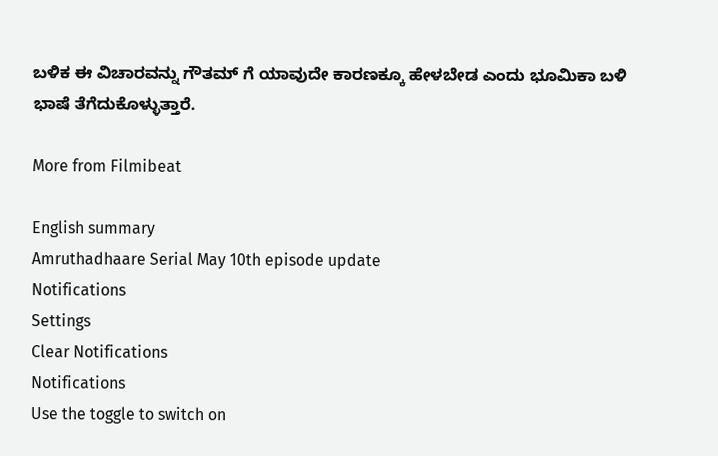ಬಳಿಕ ಈ ವಿಚಾರವನ್ನು ಗೌತಮ್ ಗೆ ಯಾವುದೇ ಕಾರಣಕ್ಕೂ ಹೇಳಬೇಡ ಎಂದು ಭೂಮಿಕಾ ಬಳಿ ಭಾಷೆ ತೆಗೆದುಕೊಳ್ಳುತ್ತಾರೆ.

More from Filmibeat

English summary
Amruthadhaare Serial May 10th episode update
Notifications
Settings
Clear Notifications
Notifications
Use the toggle to switch on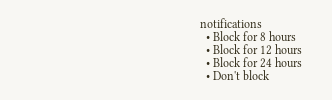notifications
  • Block for 8 hours
  • Block for 12 hours
  • Block for 24 hours
  • Don't block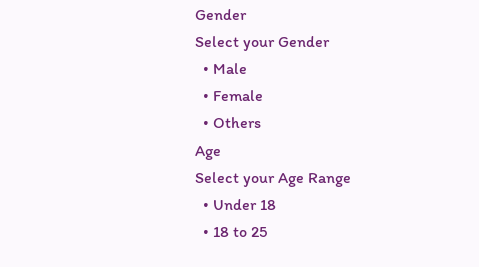Gender
Select your Gender
  • Male
  • Female
  • Others
Age
Select your Age Range
  • Under 18
  • 18 to 25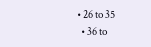• 26 to 35
  • 36 to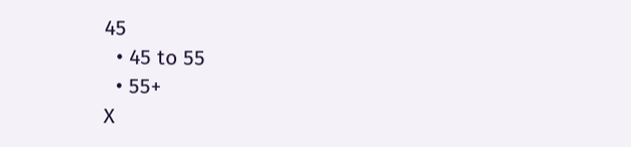45
  • 45 to 55
  • 55+
X